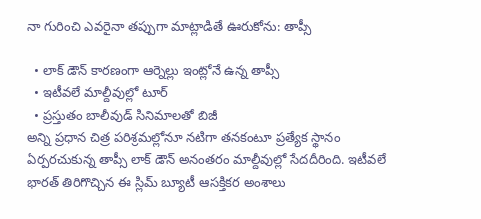నా గురించి ఎవరైనా తప్పుగా మాట్లాడితే ఊరుకోను: తాప్సీ

  • లాక్ డౌన్ కారణంగా ఆర్నెల్లు ఇంట్లోనే ఉన్న తాప్సీ
  • ఇటీవలే మాల్దీవుల్లో టూర్
  • ప్రస్తుతం బాలీవుడ్ సినిమాలతో బిజీ
అన్ని ప్రధాన చిత్ర పరిశ్రమల్లోనూ నటిగా తనకంటూ ప్రత్యేక స్థానం ఏర్పరచుకున్న తాప్సీ లాక్ డౌన్ అనంతరం మాల్దీవుల్లో సేదదీరింది. ఇటీవలే భారత్ తిరిగొచ్చిన ఈ స్లిమ్ బ్యూటీ ఆసక్తికర అంశాలు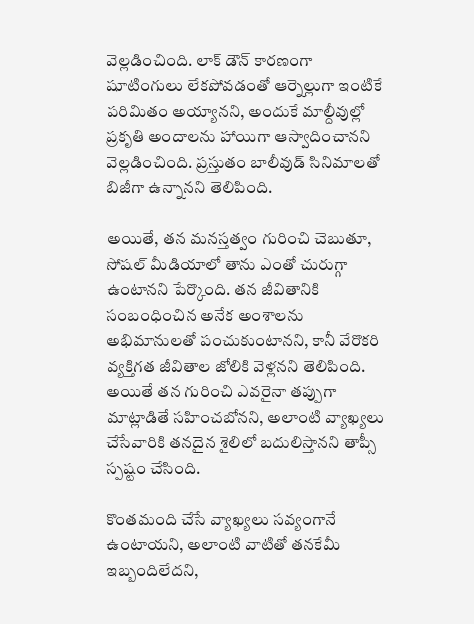వెల్లడించింది. లాక్ డౌన్ కారణంగా షూటింగులు లేకపోవడంతో ఆర్నెల్లుగా ఇంటికే పరిమితం అయ్యానని, అందుకే మాల్దీవుల్లో ప్రకృతి అందాలను హాయిగా ఆస్వాదించానని వెల్లడించింది. ప్రస్తుతం బాలీవుడ్ సినిమాలతో బిజీగా ఉన్నానని తెలిపింది.

అయితే, తన మనస్తత్వం గురించి చెబుతూ, సోషల్ మీడియాలో తాను ఎంతో చురుగ్గా ఉంటానని పేర్కొంది. తన జీవితానికి సంబంధించిన అనేక అంశాలను అభిమానులతో పంచుకుంటానని, కానీ వేరొకరి వ్యక్తిగత జీవితాల జోలికి వెళ్లనని తెలిపింది. అయితే తన గురించి ఎవరైనా తప్పుగా మాట్లాడితే సహించబోనని, అలాంటి వ్యాఖ్యలు చేసేవారికి తనదైన శైలిలో బదులిస్తానని తాప్సీ స్పష్టం చేసింది.

కొంతమంది చేసే వ్యాఖ్యలు సవ్యంగానే ఉంటాయని, అలాంటి వాటితో తనకేమీ ఇబ్బందిలేదని,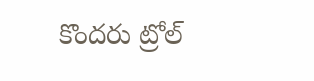కొందరు ట్రోల్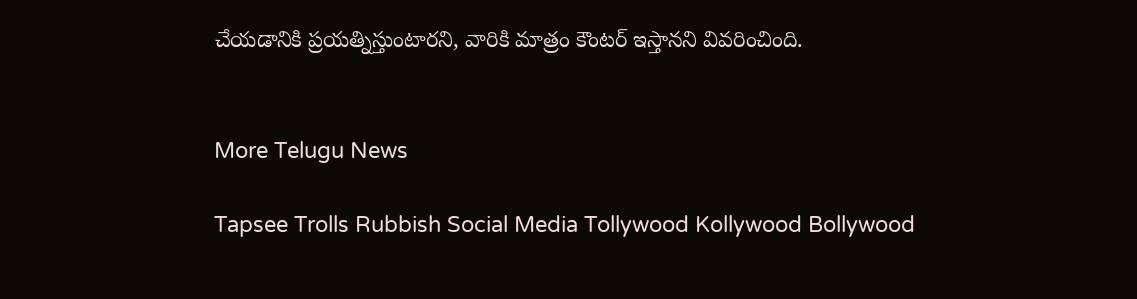చేయడానికి ప్రయత్నిస్తుంటారని, వారికి మాత్రం కౌంటర్ ఇస్తానని వివరించింది.


More Telugu News

Tapsee Trolls Rubbish Social Media Tollywood Kollywood Bollywood